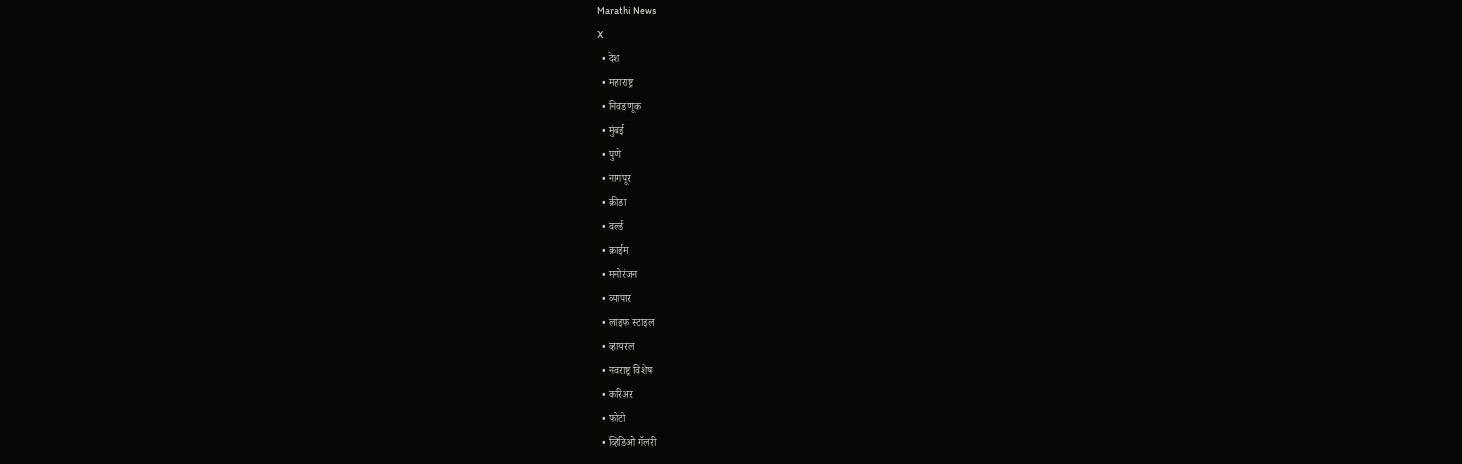Marathi News
X
  • देश
  • महाराष्ट्र
  • निवडणूक
  • मुंबई
  • पुणे
  • नागपूर
  • क्रीडा
  • वर्ल्ड
  • क्राईम
  • मनोरंजन
  • व्यापार
  • लाइफ स्टाइल
  • व्हायरल
  • नवराष्ट्र विशेष
  • करिअर
  • फोटो
  • व्हिडिओ गॅलरी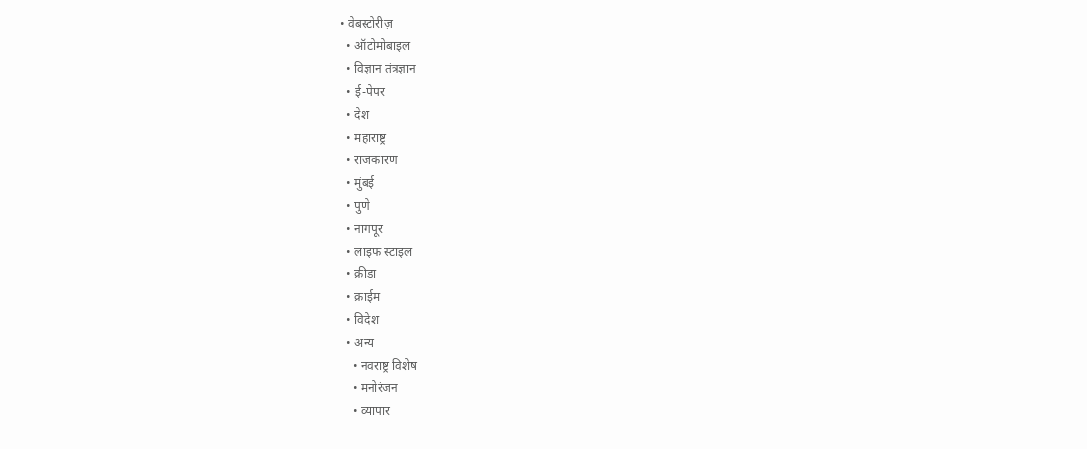• वेबस्टोरीज़
  • ऑटोमोबाइल
  • विज्ञान तंत्रज्ञान
  • ई-पेपर
  • देश
  • महाराष्ट्र
  • राजकारण
  • मुंबई
  • पुणे
  • नागपूर
  • लाइफ स्टाइल
  • क्रीडा
  • क्राईम
  • विदेश
  • अन्य
    • नवराष्ट्र विशेष
    • मनोरंजन
    • व्यापार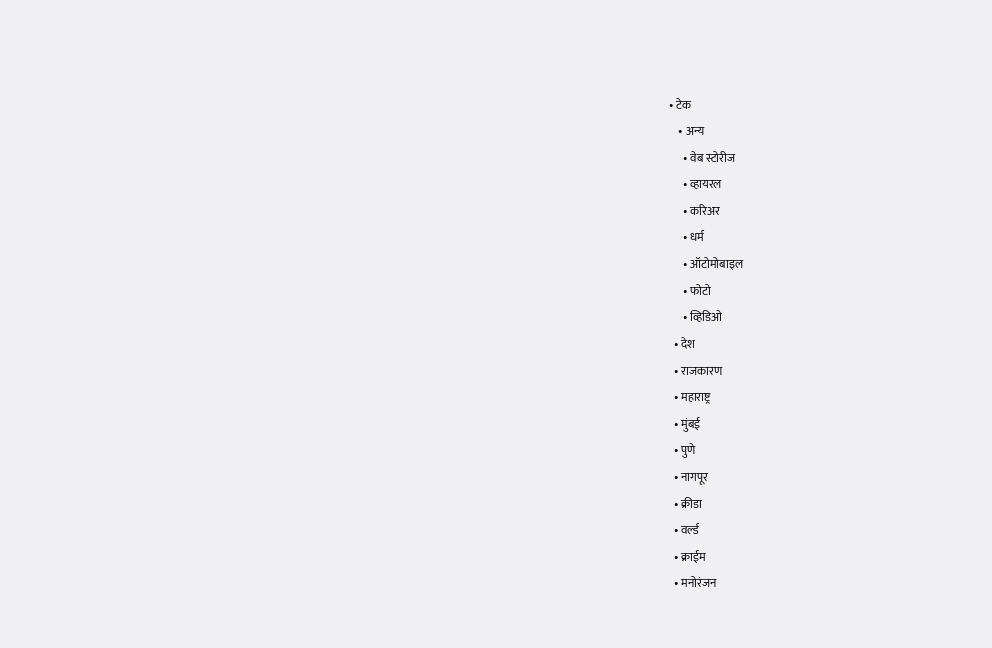• टेक
    • अन्य
      • वेब स्टोरीज
      • व्हायरल
      • करिअर
      • धर्म
      • ऑटोमोबाइल
      • फोटो
      • व्हिडिओ
  • देश
  • राजकारण
  • महाराष्ट्र
  • मुंबई
  • पुणे
  • नागपूर
  • क्रीडा
  • वर्ल्ड
  • क्राईम
  • मनोरंजन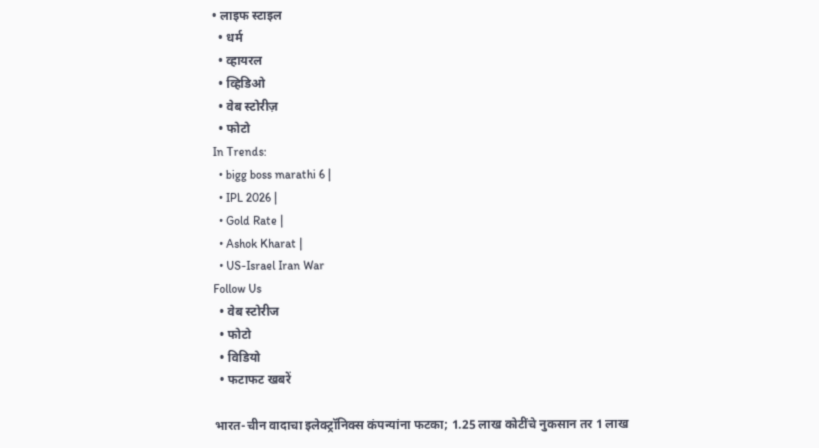• लाइफ स्टाइल
  • धर्म
  • व्हायरल
  • व्हिडिओ
  • वेब स्टोरीज़
  • फोटो
In Trends:
  • bigg boss marathi 6 |
  • IPL 2026 |
  • Gold Rate |
  • Ashok Kharat |
  • US-Israel Iran War
Follow Us
  • वेब स्टोरीज
  • फोटो
  • विडियो
  • फटाफट खबरें

भारत-चीन वादाचा इलेक्ट्रॉनिक्स कंपन्यांना फटका; 1.25 लाख कोटींचे नुकसान तर 1 लाख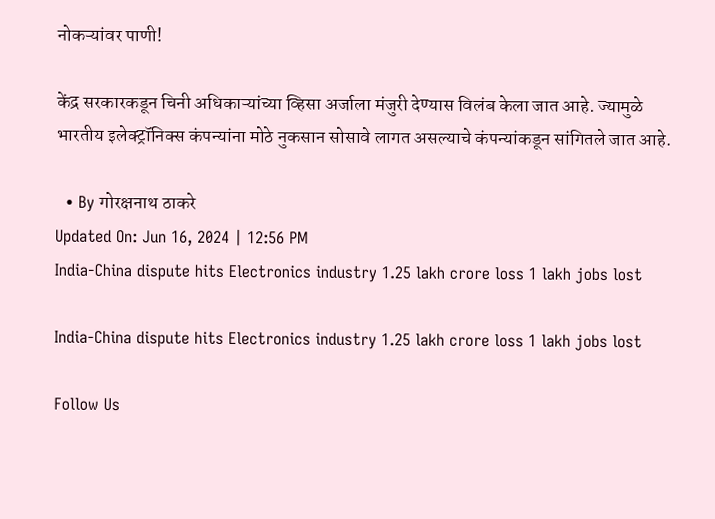नोकऱ्यांवर पाणी!

केंद्र सरकारकडून चिनी अधिकाऱ्यांच्या व्हिसा अर्जाला मंजुरी देण्यास विलंब केला जात आहे. ज्यामुळे भारतीय इलेक्ट्रॉनिक्स कंपन्यांना मोठे नुकसान सोसावे लागत असल्याचे कंपन्यांकडून सांगितले जात आहे.

  • By गोरक्षनाथ ठाकरे
Updated On: Jun 16, 2024 | 12:56 PM
India-China dispute hits Electronics industry 1.25 lakh crore loss 1 lakh jobs lost

India-China dispute hits Electronics industry 1.25 lakh crore loss 1 lakh jobs lost

Follow Us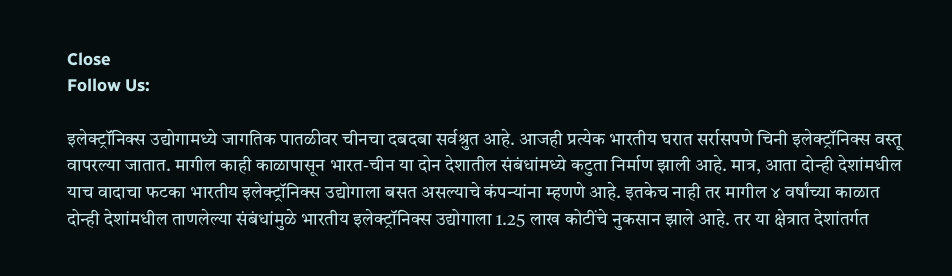Close
Follow Us:

इलेक्ट्रॉनिक्स उद्योगामध्ये जागतिक पातळीवर चीनचा दबदबा सर्वश्रुत आहे. आजही प्रत्येक भारतीय घरात सर्रासपणे चिनी इलेक्ट्रॉनिक्स वस्तू वापरल्या जातात. मागील काही काळापासून भारत-चीन या दोन देशातील संबंधांमध्ये कटुता निर्माण झाली आहे. मात्र, आता दोन्ही देशांमधील याच वादाचा फटका भारतीय इलेक्ट्रॉनिक्स उद्योगाला बसत असल्याचे कंपन्यांना म्हणणे आहे. इतकेच नाही तर मागील ४ वर्षांच्या काळात दोन्ही देशांमधील ताणलेल्या संबंधांमुळे भारतीय इलेक्ट्रॉनिक्स उद्योगाला 1.25 लाख कोटींचे नुकसान झाले आहे. तर या क्षेत्रात देशांतर्गत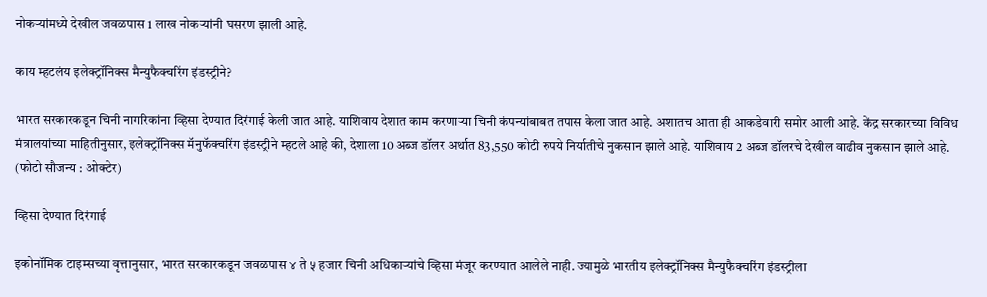नोकऱ्यांमध्ये देखील जवळपास 1 लाख नोकऱ्यांनी घसरण झाली आहे.

काय म्हटलंय इलेक्ट्रॉनिक्स मैन्युफैक्चरिंग इंडस्ट्रीने?

भारत सरकारकडून चिनी नागरिकांना व्हिसा देण्यात दिरंगाई केली जात आहे. याशिवाय देशात काम करणाऱ्या चिनी कंपन्यांबाबत तपास केला जात आहे. अशातच आता ही आकडेवारी समोर आली आहे. केंद्र सरकारच्या विविध मंत्रालयांच्या माहितीनुसार, इलेक्ट्रॉनिक्स मॅनुफॅक्चरिंग इंडस्ट्रीने म्हटले आहे की, देशाला 10 अब्ज डॉलर अर्थात 83,550 कोटी रुपये निर्यातीचे नुकसान झाले आहे. याशिवाय 2 अब्ज डॉलरचे देखील वाढीव नुकसान झाले आहे.
(फोटो सौजन्य : ओक्टेर)

व्हिसा देण्यात दिरंगाई

इकोनॉमिक टाइम्सच्या वृत्तानुसार, भारत सरकारकडून जवळपास ४ ते ५ हजार चिनी अधिकाऱ्यांचे व्हिसा मंजूर करण्यात आलेले नाही. ज्यामुळे भारतीय इलेक्ट्रॉनिक्स मैन्युफैक्चरिंग इंडस्ट्रीला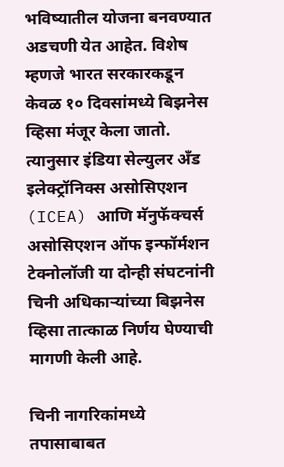भविष्यातील योजना बनवण्यात अडचणी येत आहेत. विशेष म्हणजे भारत सरकारकडून केवळ १० दिवसांमध्ये बिझनेस व्हिसा मंजूर केला जातो. त्यानुसार इंडिया सेल्युलर अँड इलेक्ट्रॉनिक्स असोसिएशन (ICEA) आणि मॅनुफॅक्चर्स असोसिएशन ऑफ इन्फॉर्मशन टेक्नोलॉजी या दोन्ही संघटनांनी चिनी अधिकाऱ्यांच्या बिझनेस व्हिसा तात्काळ निर्णय घेण्याची मागणी केली आहे.

चिनी नागरिकांमध्ये तपासाबाबत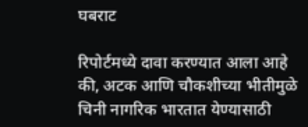घबराट

रिपोर्टमध्ये दावा करण्यात आला आहे की, अटक आणि चौकशीच्या भीतीमुळे चिनी नागरिक भारतात येण्यासाठी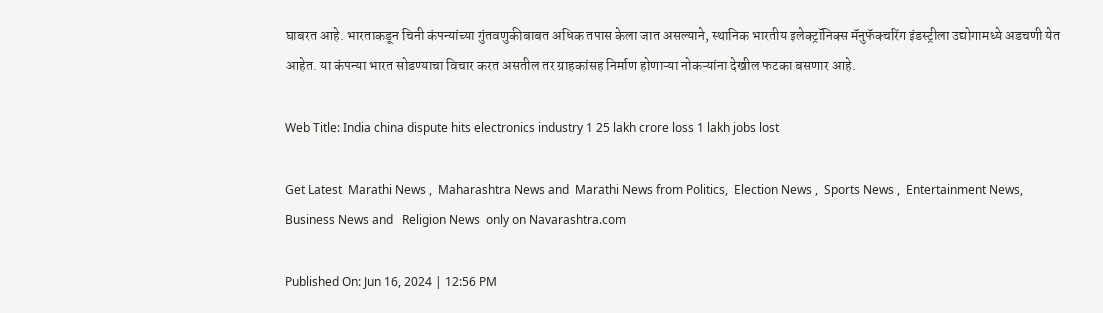घाबरत आहे. भारताकडून चिनी कंपन्यांच्या गुंतवणुकीबाबत अधिक तपास केला जात असल्याने, स्थानिक भारतीय इलेक्ट्रॉनिक्स मॅनुफॅक्चरिंग इंडस्ट्रीला उद्योगामध्ये अडचणी येत आहेत. या कंपन्या भारत सोडण्याचा विचार करत असतील तर ग्राहकांसह निर्माण होणाऱ्या नोकऱ्यांना देखील फटका बसणार आहे.

Web Title: India china dispute hits electronics industry 1 25 lakh crore loss 1 lakh jobs lost

Get Latest  Marathi News ,  Maharashtra News and  Marathi News from Politics,  Election News ,  Sports News ,  Entertainment News,  Business News and   Religion News  only on Navarashtra.com

Published On: Jun 16, 2024 | 12:56 PM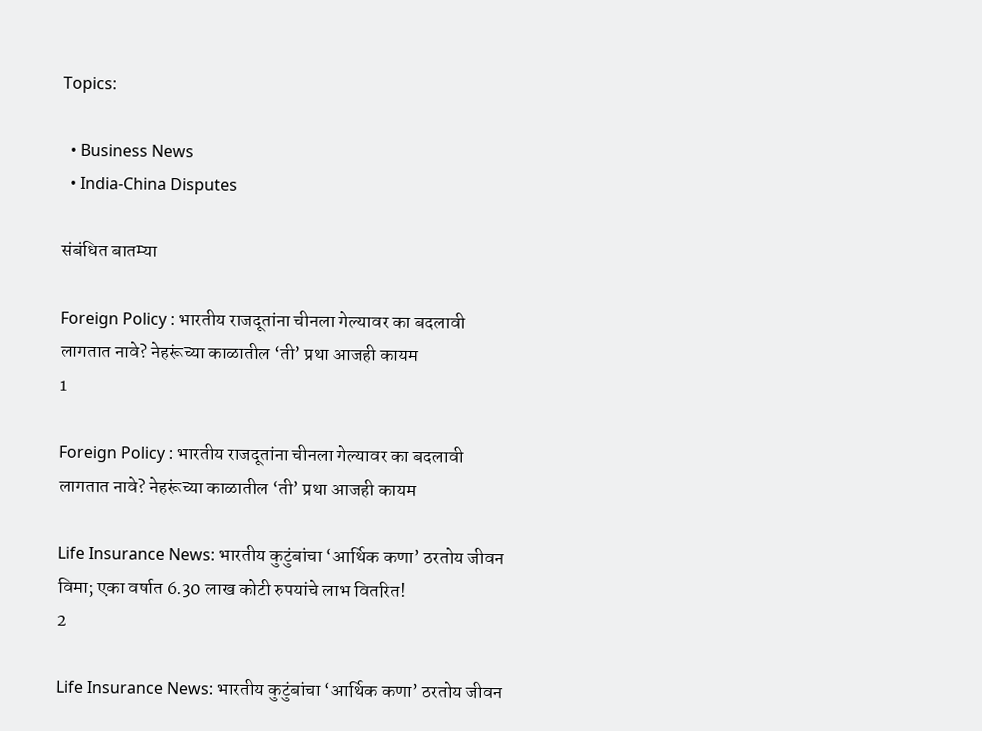Topics:

  • Business News
  • India-China Disputes

संबंधित बातम्या

Foreign Policy : भारतीय राजदूतांना चीनला गेल्यावर का बदलावी लागतात नावे? नेहरूंच्या काळातील ‘ती’ प्रथा आजही कायम
1

Foreign Policy : भारतीय राजदूतांना चीनला गेल्यावर का बदलावी लागतात नावे? नेहरूंच्या काळातील ‘ती’ प्रथा आजही कायम

Life Insurance News: भारतीय कुटुंबांचा ‘आर्थिक कणा’ ठरतोय जीवन विमा; एका वर्षात 6.30 लाख कोटी रुपयांचे लाभ वितरित!
2

Life Insurance News: भारतीय कुटुंबांचा ‘आर्थिक कणा’ ठरतोय जीवन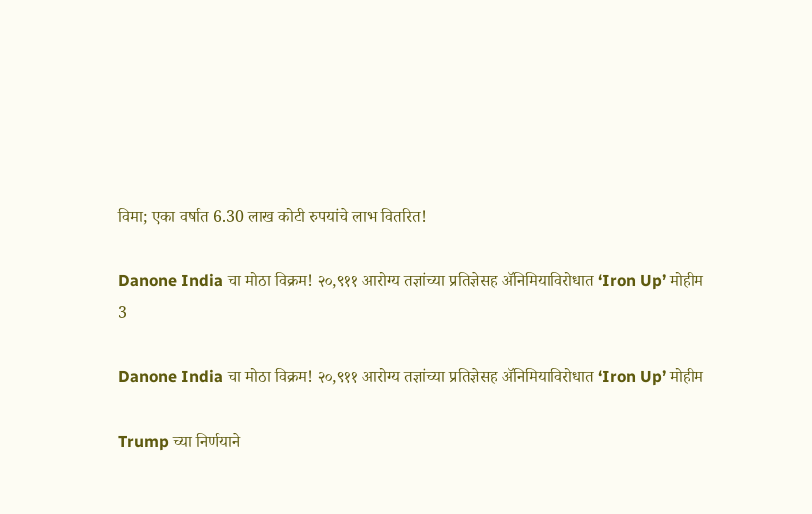विमा; एका वर्षात 6.30 लाख कोटी रुपयांचे लाभ वितरित!

Danone India चा मोठा विक्रम! २०,९११ आरोग्य तज्ञांच्या प्रतिज्ञेसह ॲनिमियाविरोधात ‘Iron Up’ मोहीम
3

Danone India चा मोठा विक्रम! २०,९११ आरोग्य तज्ञांच्या प्रतिज्ञेसह ॲनिमियाविरोधात ‘Iron Up’ मोहीम

Trump च्या निर्णयाने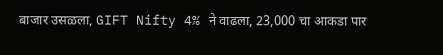बाजार उसळला, GIFT Nifty 4% ने वाढला, 23,000 चा आकडा पार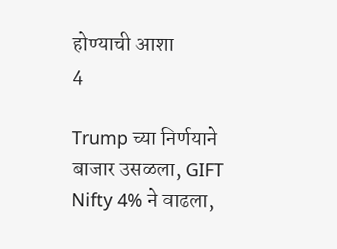होण्याची आशा
4

Trump च्या निर्णयाने बाजार उसळला, GIFT Nifty 4% ने वाढला,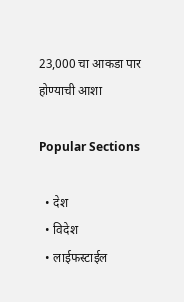23,000 चा आकडा पार होण्याची आशा

Popular Sections

  • देश
  • विदेश
  • लाईफस्टाईल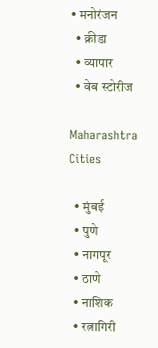• मनोरंजन
  • क्रीडा
  • व्यापार
  • वेब स्टोरीज

Maharashtra Cities

  • मुंबई
  • पुणे
  • नागपूर
  • ठाणे
  • नाशिक
  • रत्नागिरी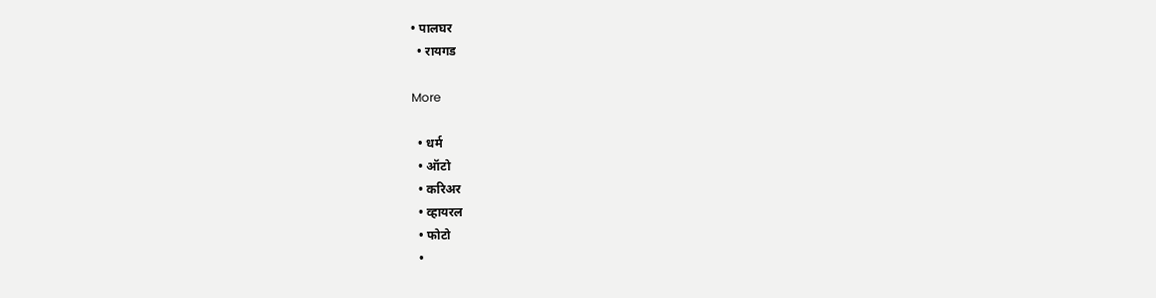• पालघर
  • रायगड

More

  • धर्म
  • ऑटो
  • करिअर
  • व्हायरल
  • फोटो
  •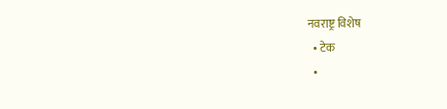नवराष्ट्र विशेष
  • टेक
  •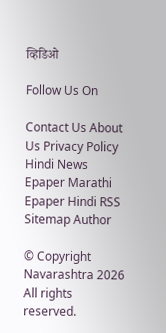व्हिडिओ

Follow Us On

Contact Us About Us Privacy Policy
Hindi News Epaper Marathi Epaper Hindi RSS Sitemap Author

© Copyright Navarashtra 2026 All rights reserved.